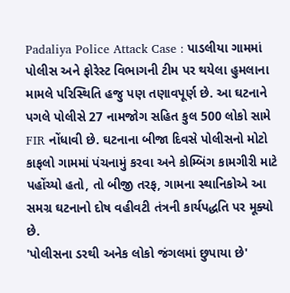Padaliya Police Attack Case : પાડલીયા ગામમાં પોલીસ અને ફોરેસ્ટ વિભાગની ટીમ પર થયેલા હુમલાના મામલે પરિસ્થિતિ હજુ પણ તણાવપૂર્ણ છે. આ ઘટનાને પગલે પોલીસે 27 નામજોગ સહિત કુલ 500 લોકો સામે FIR નોંધાવી છે. ઘટનાના બીજા દિવસે પોલીસનો મોટો કાફલો ગામમાં પંચનામું કરવા અને કોમ્બિંગ કામગીરી માટે પહોંચ્યો હતો, તો બીજી તરફ, ગામના સ્થાનિકોએ આ સમગ્ર ઘટનાનો દોષ વહીવટી તંત્રની કાર્યપદ્ધતિ પર મૂક્યો છે.
'પોલીસના ડરથી અનેક લોકો જંગલમાં છુપાયા છે'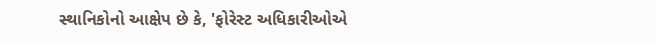સ્થાનિકોનો આક્ષેપ છે કે, 'ફોરેસ્ટ અધિકારીઓએ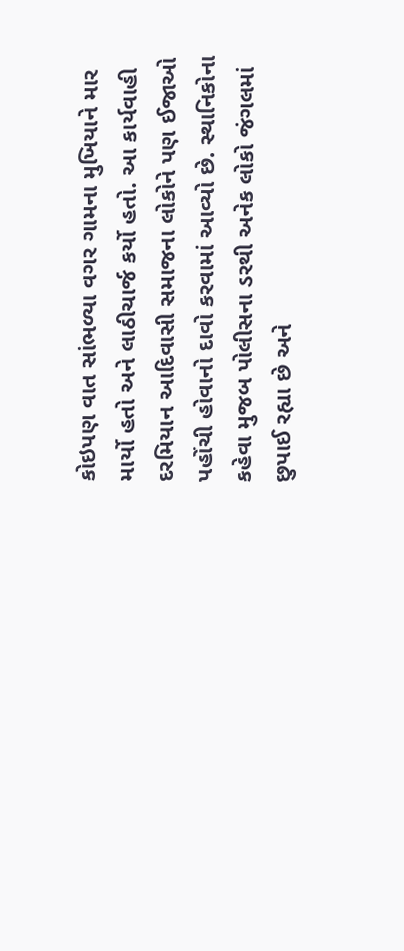કોઇપણ વાત સાંભળ્યા વગર ગામના મુખિયાને માર માર્યો હતો અને લાઠીચાર્જ કર્યો હતો. આ કાર્યવાહી દરમિયાન આદિવાસી સમાજના લોકોને પણ ઈજાઓ પહોંચી હોવાનો દાવો કરવામાં આવ્યો છે. સ્થાનિકોના કહેવા મુજબ પોલીસના ડરથી અનેક લોકો જંગલમાં છુપાઈ રહ્યા છે અને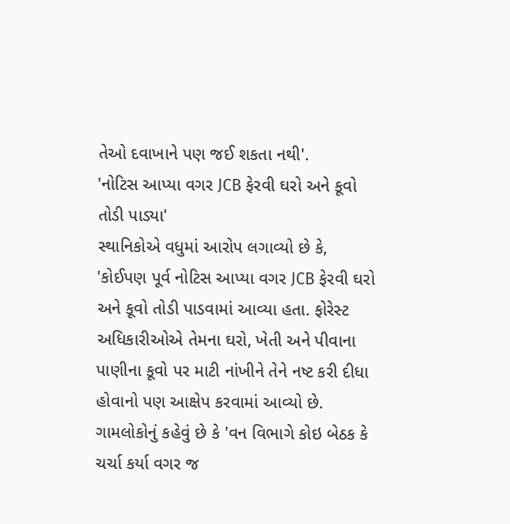તેઓ દવાખાને પણ જઈ શકતા નથી'.
'નોટિસ આપ્યા વગર JCB ફેરવી ઘરો અને કૂવો તોડી પાડ્યા'
સ્થાનિકોએ વધુમાં આરોપ લગાવ્યો છે કે, 'કોઈપણ પૂર્વ નોટિસ આપ્યા વગર JCB ફેરવી ઘરો અને કૂવો તોડી પાડવામાં આવ્યા હતા. ફોરેસ્ટ અધિકારીઓએ તેમના ઘરો, ખેતી અને પીવાના પાણીના કૂવો પર માટી નાંખીને તેને નષ્ટ કરી દીધા હોવાનો પણ આક્ષેપ કરવામાં આવ્યો છે. ગામલોકોનું કહેવું છે કે 'વન વિભાગે કોઇ બેઠક કે ચર્ચા કર્યા વગર જ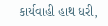કાર્યવાહી હાથ ધરી,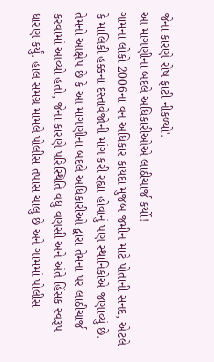જેના કારણે રોષ ફાટી નીકળ્યો'.
આ માગણીના બદલે અધિકારીઓએ લાઠીચાર્જ કર્યો!
ગામના લોકો 2006ના વન અધિકાર કાયદા મુજબ જમીન માટે પોતાની સનદ, એટલે કે માલિકી હક્કના દસ્તાવેજોની માંગ કરી રહ્યા હોવાનું પણ સ્થાનિકોએ જણાવ્યું છે. તેમનો આક્ષેપ છે કે આ માગણીના બદલે અધિકારીઓ દ્વારા તેમના પર લાઠીચાર્જ કરવામાં આવ્યો હતો, જેના કારણે પરિસ્થિતિ વધુ વણસી અને અંતે હિંસક સ્વરૂપ ધારણ કર્યું. હાલ સમગ્ર મામલે પોલીસ તપાસ ચાલુ છે અને ગામમાં પોલીસ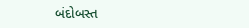બંદોબસ્ત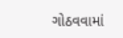ગોઠવવામાં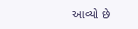આવ્યો છે